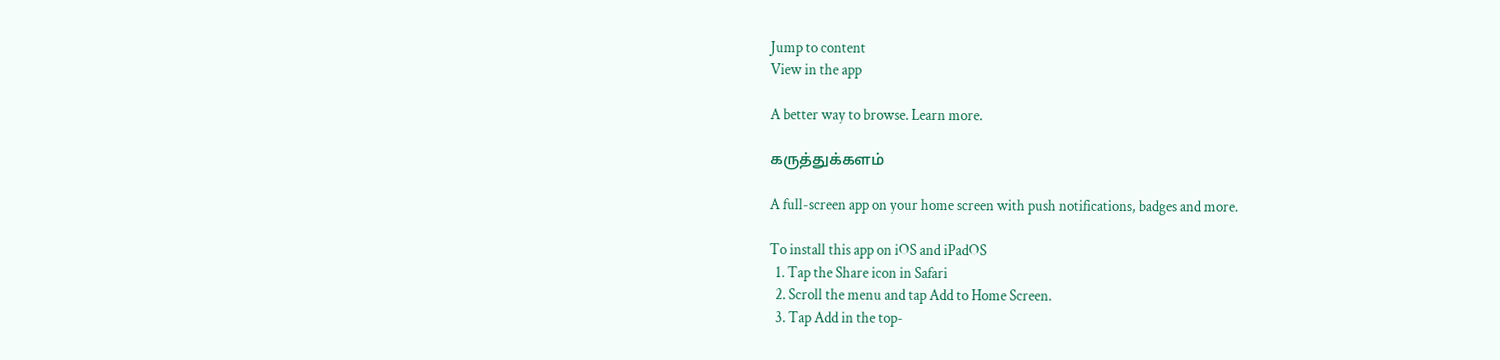Jump to content
View in the app

A better way to browse. Learn more.

கருத்துக்களம்

A full-screen app on your home screen with push notifications, badges and more.

To install this app on iOS and iPadOS
  1. Tap the Share icon in Safari
  2. Scroll the menu and tap Add to Home Screen.
  3. Tap Add in the top-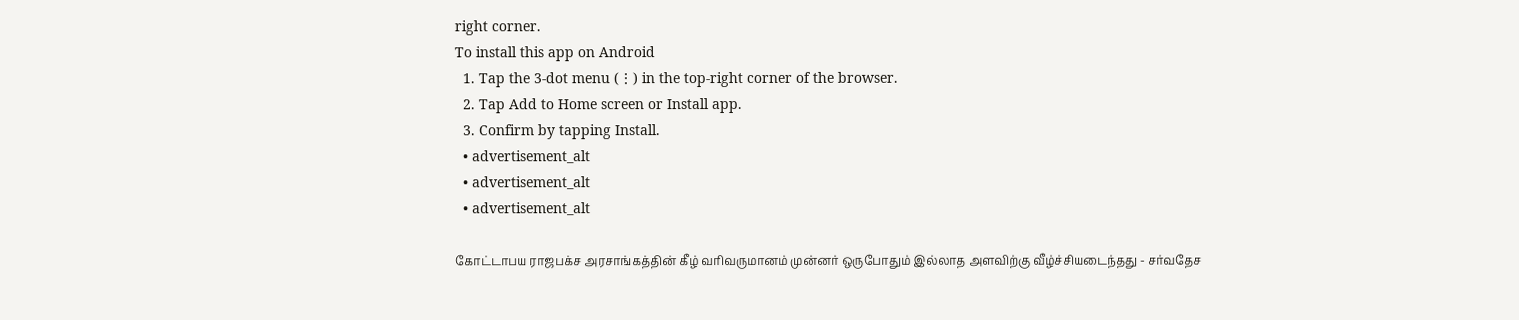right corner.
To install this app on Android
  1. Tap the 3-dot menu (⋮) in the top-right corner of the browser.
  2. Tap Add to Home screen or Install app.
  3. Confirm by tapping Install.
  • advertisement_alt
  • advertisement_alt
  • advertisement_alt

கோட்டாபய ராஜபக்ச அரசாங்கத்தின் கீழ் வரிவருமானம் முன்னர் ஒருபோதும் இல்லாத அளவிற்கு வீழ்ச்சியடைந்தது - சர்வதேச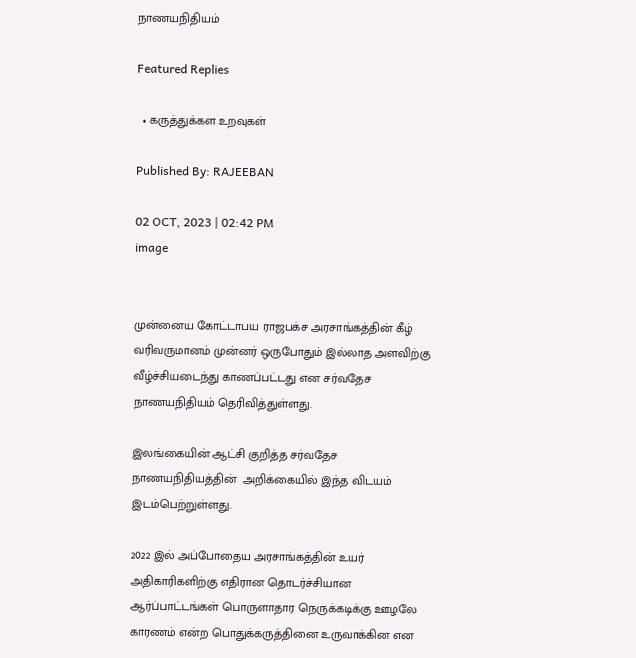நாணயநிதியம்

Featured Replies

  • கருத்துக்கள உறவுகள்

Published By: RAJEEBAN

02 OCT, 2023 | 02:42 PM
image


முன்னைய கோட்டாபய ராஜபக்ச அரசாங்கத்தின் கீழ் வரிவருமானம் முன்னர் ஒருபோதும் இல்லாத அளவிற்கு வீழ்ச்சியடைந்து காணப்பட்டது என சர்வதேச நாணயநிதியம் தெரிவித்துள்ளது.

இலங்கையின் ஆட்சி குறித்த சர்வதேச நாணயநிதியத்தின்  அறிக்கையில் இந்த விடயம் இடம்பெற்றுள்ளது.

2022 இல் அப்போதைய அரசாங்கத்தின் உயர் அதிகாரிகளிற்கு எதிரான தொடர்ச்சியான ஆர்ப்பாட்டங்கள் பொருளாதார நெருக்கடிக்கு ஊழலே காரணம் என்ற பொதுக்கருத்தினை உருவாக்கின என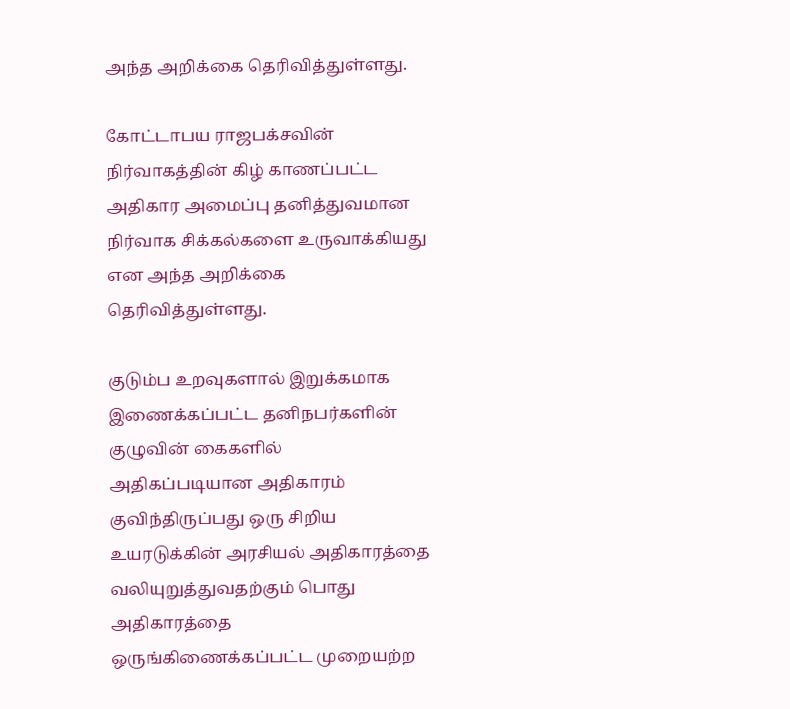அந்த அறிக்கை தெரிவித்துள்ளது.

கோட்டாபய ராஜபக்சவின் நிர்வாகத்தின் கிழ் காணப்பட்ட அதிகார அமைப்பு தனித்துவமான நிர்வாக சிக்கல்களை உருவாக்கியது என அந்த அறிக்கை தெரிவித்துள்ளது.

குடும்ப உறவுகளால் இறுக்கமாக இணைக்கப்பட்ட தனிநபர்களின் குழுவின் கைகளில் அதிகப்படியான அதிகாரம் குவிந்திருப்பது ஒரு சிறிய உயரடுக்கின் அரசியல் அதிகாரத்தை வலியுறுத்துவதற்கும் பொது அதிகாரத்தை ஒருங்கிணைக்கப்பட்ட முறையற்ற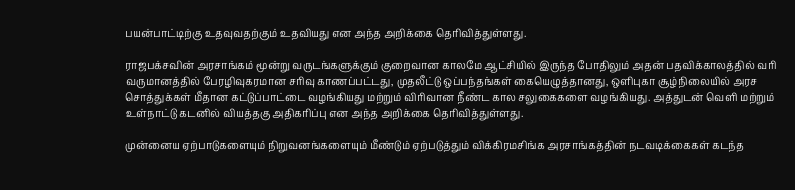பயன்பாட்டிற்கு உதவுவதற்கும் உதவியது என அந்த அறிக்கை தெரிவித்துள்ளது.

ராஜபக்சவின் அரசாங்கம் மூன்று வருடங்களுக்கும் குறைவான காலமே ஆட்சியில் இருந்த போதிலும் அதன் பதவிக்காலத்தில் வரி வருமானத்தில் பேரழிவுகரமான சரிவு காணப்பட்டது, முதலீட்டு ஒப்பந்தங்கள் கையெழுத்தானது, ஒளிபுகா சூழ்நிலையில் அரச சொத்துக்கள் மீதான கட்டுப்பாட்டை வழங்கியது மற்றும் விரிவான நீண்ட கால சலுகைகளை வழங்கியது. அத்துடன் வெளி மற்றும் உள்நாட்டு கடனில் வியத்தகு அதிகரிப்பு என அந்த அறிக்கை தெரிவித்துள்ளது.

முன்னைய ஏற்பாடுகளையும் நிறுவனங்களையும் மீண்டும் ஏற்படுத்தும் விக்கிரமசிங்க அரசாங்கத்தின் நடவடிக்கைகள் கடந்த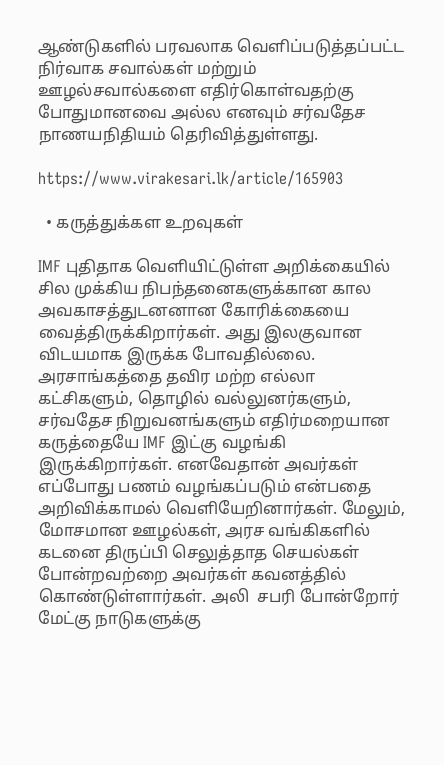ஆண்டுகளில் பரவலாக வெளிப்படுத்தப்பட்ட நிர்வாக சவால்கள் மற்றும் ஊழல்சவால்களை எதிர்கொள்வதற்கு போதுமானவை அல்ல எனவும் சர்வதேச நாணயநிதியம் தெரிவித்துள்ளது.

https://www.virakesari.lk/article/165903

  • கருத்துக்கள உறவுகள்

IMF புதிதாக வெளியிட்டுள்ள அறிக்கையில் சில முக்கிய நிபந்தனைகளுக்கான கால அவகாசத்துடனனான கோரிக்கையை வைத்திருக்கிறார்கள். அது இலகுவான விடயமாக இருக்க போவதில்லை. அரசாங்கத்தை தவிர மற்ற எல்லா கட்சிகளும், தொழில் வல்லுனர்களும், சர்வதேச நிறுவனங்களும் எதிர்மறையான கருத்தையே IMF இட்கு வழங்கி இருக்கிறார்கள். எனவேதான் அவர்கள் எப்போது பணம் வழங்கப்படும் என்பதை அறிவிக்காமல் வெளியேறினார்கள். மேலும், மோசமான ஊழல்கள், அரச வங்கிகளில் கடனை திருப்பி செலுத்தாத செயல்கள் போன்றவற்றை அவர்கள் கவனத்தில் கொண்டுள்ளார்கள். அலி  சபரி போன்றோர் மேட்கு நாடுகளுக்கு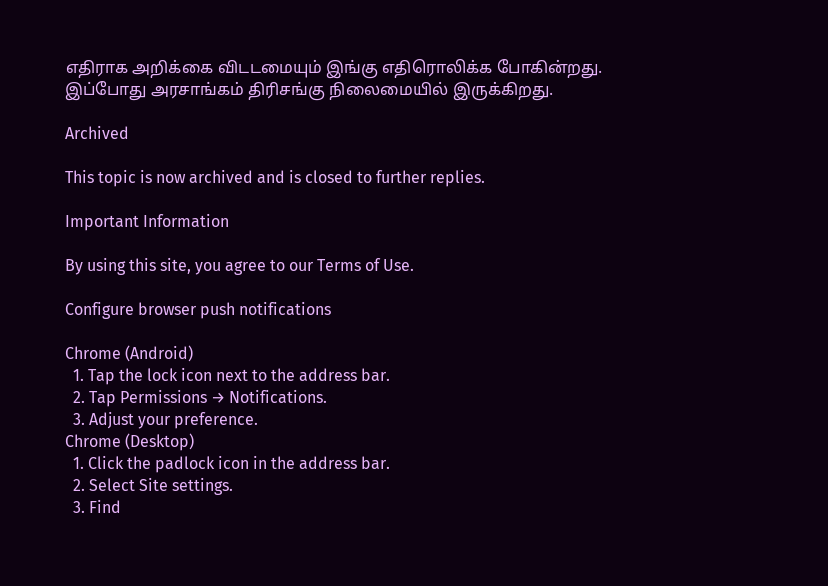எதிராக அறிக்கை விடடமையும் இங்கு எதிரொலிக்க போகின்றது. இப்போது அரசாங்கம் திரிசங்கு நிலைமையில் இருக்கிறது.

Archived

This topic is now archived and is closed to further replies.

Important Information

By using this site, you agree to our Terms of Use.

Configure browser push notifications

Chrome (Android)
  1. Tap the lock icon next to the address bar.
  2. Tap Permissions → Notifications.
  3. Adjust your preference.
Chrome (Desktop)
  1. Click the padlock icon in the address bar.
  2. Select Site settings.
  3. Find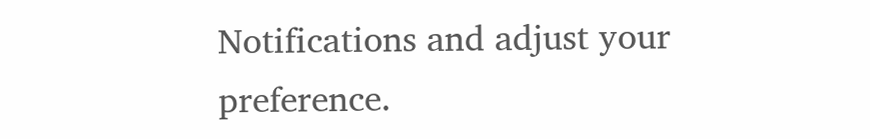Notifications and adjust your preference.